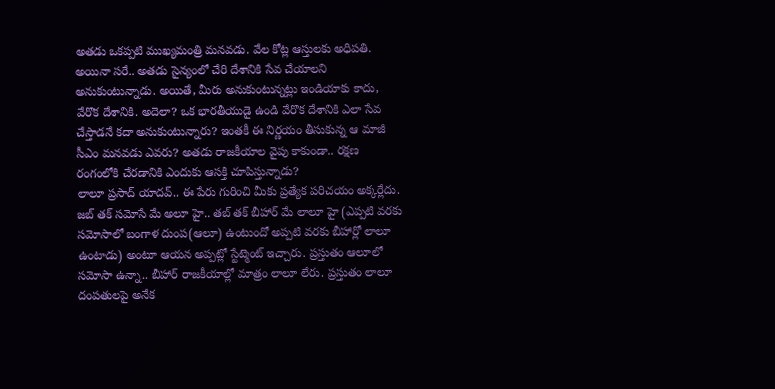అతడు ఒకప్పటి ముఖ్యమంత్రి మనవడు. వేల కోట్ల ఆస్తులకు అధిపతి. అయినా సరే.. అతడు సైన్యంలో చేరి దేశానికి సేవ చేయాలని అనుకుంటున్నాడు. అయితే, మీరు అనుకుంటున్నట్లు ఇండియాకు కాదు, వేరొక దేశానికి. అదెలా? ఒక భారతీయుడై ఉండి వేరొక దేశానికి ఎలా సేవ చేస్తాడనే కదా అనుకుంటున్నారు? ఇంతకీ ఈ నిర్ణయం తీసుకున్న ఆ మాజీ సీఎం మనవడు ఎవరు? అతడు రాజకీయాల వైపు కాకుండా.. రక్షణ రంగంలోకి చేరడానికి ఎందుకు ఆసక్తి చూపిస్తున్నాడు?
లాలూ ప్రసాద్ యాదవ్.. ఈ పేరు గురించి మీకు ప్రత్యేక పరిచయం అక్కర్లేదు. జబ్ తక్ సమోసే మే అలూ హై.. తబ్ తక్ బీహార్ మే లాలూ హై (ఎప్పటి వరకు సమోసాలో బంగాళ దుంప(ఆలూ) ఉంటుందో అప్పటి వరకు బీహార్లో లాలూ ఉంటాడు) అంటూ ఆయన అప్పట్లో స్టేట్మెంట్ ఇచ్చారు. ప్రస్తుతం ఆలూలో సమోసా ఉన్నా.. బీహార్ రాజకీయాల్లో మాత్రం లాలూ లేరు. ప్రస్తుతం లాలూ దంపతులపై అనేక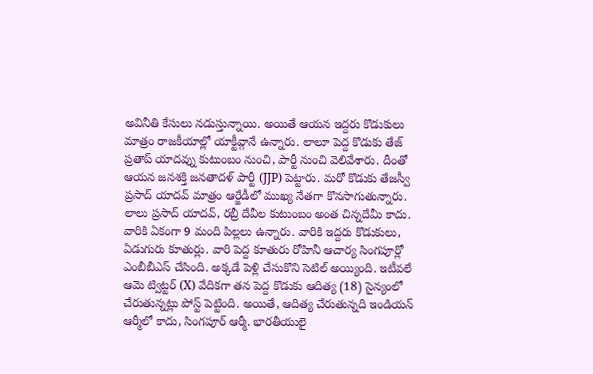అవినీతి కేసులు నడుస్తున్నాయి. అయితే ఆయన ఇద్దరు కొడుకులు మాత్రం రాజకీయాల్లో యాక్టీవ్గానే ఉన్నారు. లాలూ పెద్ద కొడుకు తేజ్ ప్రతాప్ యాదవ్ను కుటుంబం నుంచి, పార్టీ నుంచి వెలివేశారు. దీంతో ఆయన జనశక్తి జనతాదళ్ పార్టీ (JJP) పెట్టారు. మరో కొడుకు తేజస్వీ ప్రసాద్ యాదవ్ మాత్రం ఆర్జేడీలో ముఖ్య నేతగా కొనసాగుతున్నారు.
లాలు ప్రసాద్ యాదవ్, రబ్రీ దేవీల కుటుంబం అంత చిన్నదేమీ కాదు. వారికి ఏకంగా 9 మంది పిల్లలు ఉన్నారు. వారికి ఇద్దరు కొడుకులు, ఏడుగురు కూతుర్లు. వారి పెద్ద కూతురు రోహినీ ఆచార్య సింగపూర్లో ఎంబీబీఎస్ చేసింది. అక్కడే పెళ్లి చేసుకొని సెటిల్ అయ్యింది. ఇటీవలే ఆమె ట్విట్టర్ (X) వేదికగా తన పెద్ద కొడుకు ఆదిత్య (18) సైన్యంలో చేరుతున్నట్లు పోస్ట్ పెట్టింది. అయితే, ఆదిత్య చేరుతున్నది ఇండియన్ ఆర్మీలో కాదు, సింగపూర్ ఆర్మీ. భారతీయులై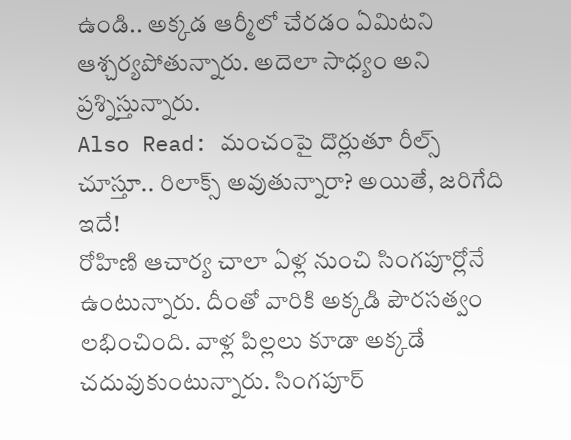ఉండి.. అక్కడ ఆర్మీలో చేరడం ఏమిటని ఆశ్చర్యపోతున్నారు. అదెలా సాధ్యం అని ప్రశ్నిస్తున్నారు.
Also Read: మంచంపై దొర్లుతూ రీల్స్ చూస్తూ.. రిలాక్స్ అవుతున్నారా? అయితే, జరిగేది ఇదే!
రోహిణి ఆచార్య చాలా ఏళ్ల నుంచి సింగపూర్లోనే ఉంటున్నారు. దీంతో వారికి అక్కడి పౌరసత్వం లభించింది. వాళ్ల పిల్లలు కూడా అక్కడే చదువుకుంటున్నారు. సింగపూర్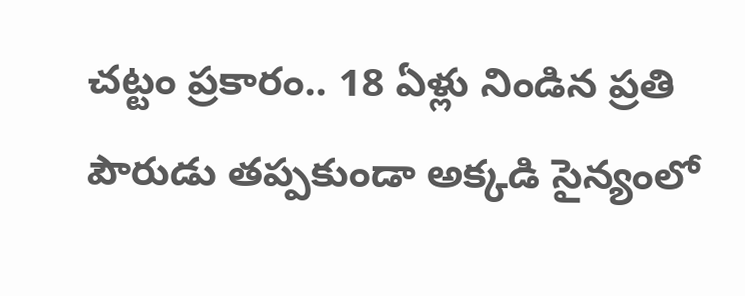చట్టం ప్రకారం.. 18 ఏళ్లు నిండిన ప్రతి పౌరుడు తప్పకుండా అక్కడి సైన్యంలో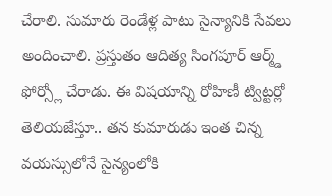చేరాలి. సుమారు రెండేళ్ల పాటు సైన్యానికి సేవలు అందించాలి. ప్రస్తుతం ఆదిత్య సింగపూర్ ఆర్మ్డ్ ఫోర్స్లో చేరాడు. ఈ విషయాన్ని రోహిణీ ట్విట్టర్లో తెలియజేస్తూ.. తన కుమారుడు ఇంత చిన్న వయస్సులోనే సైన్యంలోకి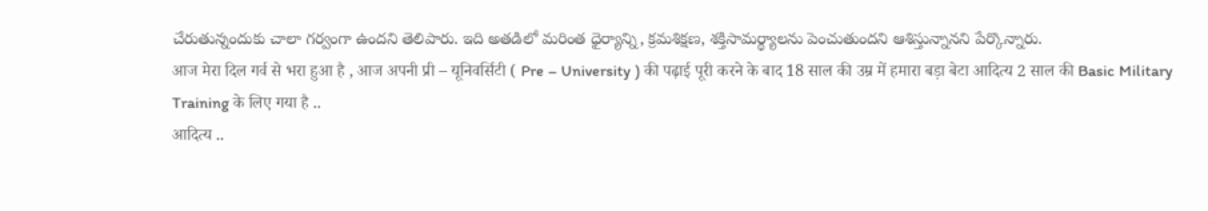చేరుతున్నందుకు చాలా గర్వంగా ఉందని తెలిపారు. ఇది అతడిలో మరింత ధైర్యాన్ని, క్రమశిక్షణ, శక్తిసామర్థ్యాలను పెంచుతుందని ఆశిస్తున్నానని పేర్కొన్నారు.
आज मेरा दिल गर्व से भरा हुआ है , आज अपनी प्री – यूनिवर्सिटी ( Pre – University ) की पढ़ाई पूरी करने के बाद 18 साल की उम्र में हमारा बड़ा बेटा आदित्य 2 साल की Basic Military Training के लिए गया है ..
आदित्य ..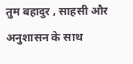तुम बहादुर , साहसी और अनुशासन के साथ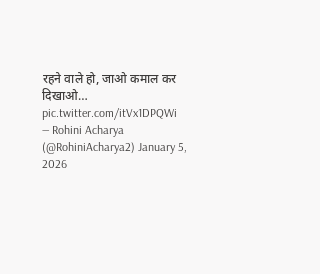रहने वाले हो, जाओ कमाल कर दिखाओ… pic.twitter.com/itVx1DPQWi
— Rohini Acharya (@RohiniAcharya2) January 5, 2026